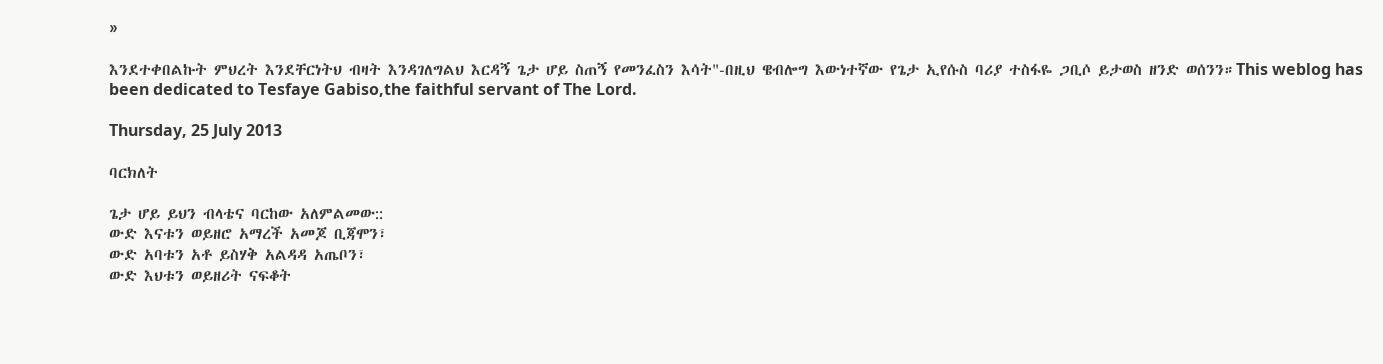»

እንደተቀበልኩት ምህረት እንደቸርነትህ ብዛት እንዳገለግልህ እርዳኝ ጌታ ሆይ ስጠኝ የመንፈስን እሳት"-በዚህ ዌብሎግ እውነተኛው የጌታ ኢየሱስ ባሪያ ተስፋዬ ጋቢሶ ይታወስ ዘንድ ወሰንን።This weblog has been dedicated to Tesfaye Gabiso,the faithful servant of The Lord.

Thursday, 25 July 2013

ባርክለት

ጌታ ሆይ ይህን ብላቴና ባርከው አለምልመው::
ውድ እናቱን ወይዘሮ አማረች አመጆ ቢጃሞን፣
ውድ አባቱን አቶ ይስሃቅ አልዳዳ አጤቦን፣
ውድ እህቱን ወይዘሪት ናፍቆት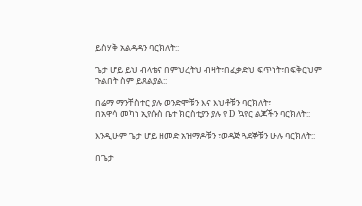ይስሃቅ አልዳዳን ባርክለት::

ጌታ ሆይ ይህ ብላቴና በምህረትህ ብዛት፣በፈቃድህ ፍጥነት፣በፍቅርህም ጉልበት ስም ይጸልያል::

በሬማ ማንቸስተር ያሉ ወንድሞቹን እና እህቶቹን ባርክለት፣
በአዋሳ መካነ ኢየሱስ ቤተ ክርስቲያን ያሉ የ D ኳየር ልጆችን ባርክለት::

እንዲሁም ጌታ ሆይ ዘመድ አዝማዶቹን ፣ወዳጅ ጓደኞቹን ሁሉ ባርክለት::

በጌታ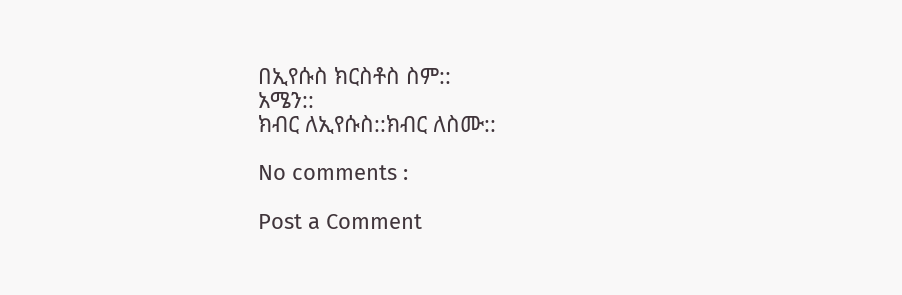በኢየሱስ ክርስቶስ ስም::
አሜን::
ክብር ለኢየሱስ::ክብር ለስሙ::

No comments :

Post a Comment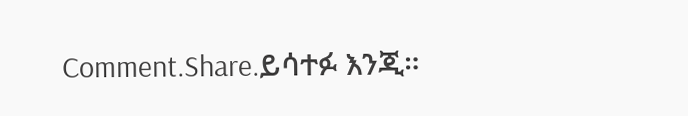Comment.Share.ይሳተፉ እንጂ።